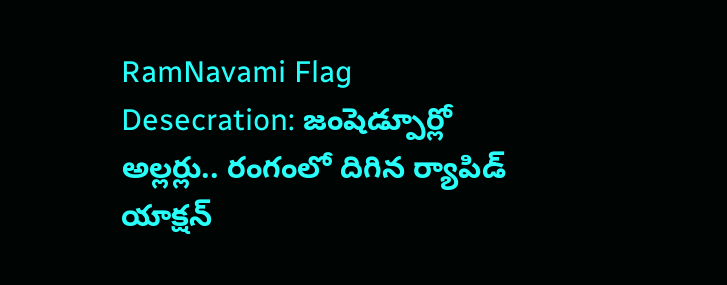RamNavami Flag Desecration: జంషెడ్పూర్లో అల్లర్లు.. రంగంలో దిగిన ర్యాపిడ్ యాక్షన్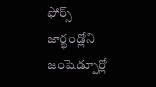ఫోర్స్
జార్ఖండ్లోని జంషెడ్పూర్లో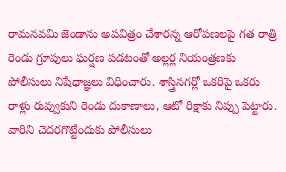రామనవమి జెండాను అపవిత్రం చేశారన్న ఆరోపణలపై గత రాత్రి రెండు గ్రూపులు ఘర్షణ పడటంతో అల్లర్ల నియంత్రణకు పోలీసులు నిషేధాజ్ఞలు విధించారు. శాస్త్రినగర్లో ఒకరిపై ఒకరు రాళ్లు రువ్వుకుని రెండు దుకాణాలు, ఆటో రిక్షాకు నిప్పు పెట్టారు. వారిని చెదరగొట్టేందుకు పోలీసులు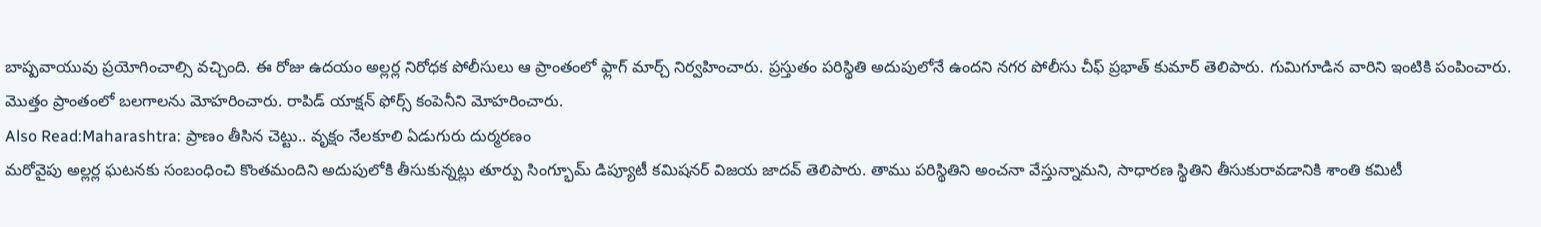బాష్పవాయువు ప్రయోగించాల్సి వచ్చింది. ఈ రోజు ఉదయం అల్లర్ల నిరోధక పోలీసులు ఆ ప్రాంతంలో ఫ్లాగ్ మార్చ్ నిర్వహించారు. ప్రస్తుతం పరిస్థితి అదుపులోనే ఉందని నగర పోలీసు చీఫ్ ప్రభాత్ కుమార్ తెలిపారు. గుమిగూడిన వారిని ఇంటికి పంపించారు. మొత్తం ప్రాంతంలో బలగాలను మోహరించారు. రాపిడ్ యాక్షన్ ఫోర్స్ కంపెనీని మోహరించారు.
Also Read:Maharashtra: ప్రాణం తీసిన చెట్టు.. వృక్షం నేలకూలి ఏడుగురు దుర్మరణం
మరోవైపు అల్లర్ల ఘటనకు సంబంధించి కొంతమందిని అదుపులోకి తీసుకున్నట్లు తూర్పు సింగ్భూమ్ డిప్యూటీ కమిషనర్ విజయ జాదవ్ తెలిపారు. తాము పరిస్థితిని అంచనా వేస్తున్నామని, సాధారణ స్థితిని తీసుకురావడానికి శాంతి కమిటీ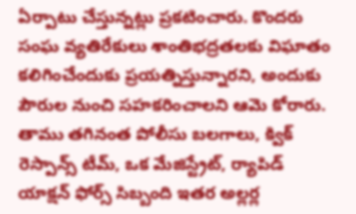ఏర్పాటు చేస్తున్నట్లు ప్రకటించారు. కొందరు సంఘ వ్యతిరేకులు శాంతిభద్రతలకు విఘాతం కలిగించేందుకు ప్రయత్నిస్తున్నారని, అందుకు పౌరుల నుంచి సహకరించాలని ఆమె కోరారు. తాము తగినంత పోలీసు బలగాలు, క్విక్ రెస్పాన్స్ టీమ్, ఒక మేజిస్ట్రేట్, ర్యాపిడ్ యాక్షన్ ఫోర్స్ సిబ్బంది ఇతర అల్లర్ల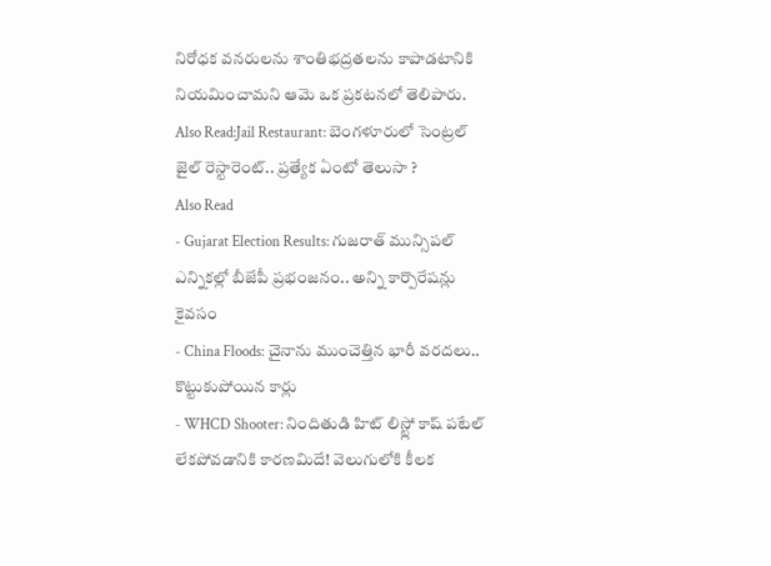నిరోధక వనరులను శాంతిభద్రతలను కాపాడటానికి నియమించామని ఆమె ఒక ప్రకటనలో తెలిపారు.
Also Read:Jail Restaurant: బెంగళూరులో సెంట్రల్ జైల్ రెస్టారెంట్.. ప్రత్యేక ఏంటో తెలుసా ?
Also Read
- Gujarat Election Results: గుజరాత్ మున్సిపల్ ఎన్నికల్లో బీజేపీ ప్రభంజనం.. అన్ని కార్పొరేషన్లు కైవసం
- China Floods: చైనాను ముంచెత్తిన భారీ వరదలు.. కొట్టుకుపోయిన కార్లు
- WHCD Shooter: నిందితుడి హిట్ లిస్ట్లో కాష్ పటేల్ లేకపోవడానికి కారణమిదే! వెలుగులోకి కీలక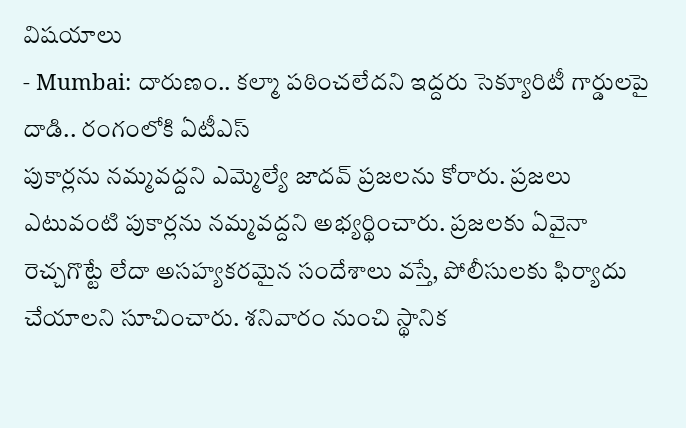విషయాలు
- Mumbai: దారుణం.. కల్మా పఠించలేదని ఇద్దరు సెక్యూరిటీ గార్డులపై దాడి.. రంగంలోకి ఏటీఎస్
పుకార్లను నమ్మవద్దని ఎమ్మెల్యే జాదవ్ ప్రజలను కోరారు. ప్రజలు ఎటువంటి పుకార్లను నమ్మవద్దని అభ్యర్థించారు. ప్రజలకు ఏవైనా రెచ్చగొట్టే లేదా అసహ్యకరమైన సందేశాలు వస్తే, పోలీసులకు ఫిర్యాదు చేయాలని సూచించారు. శనివారం నుంచి స్థానిక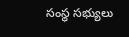సంస్థ సభ్యులు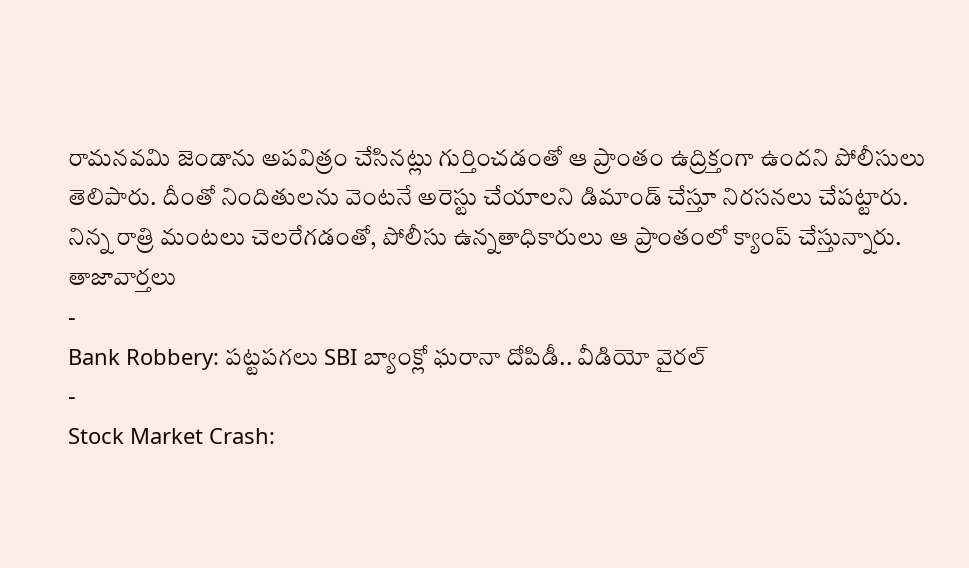రామనవమి జెండాను అపవిత్రం చేసినట్లు గుర్తించడంతో ఆ ప్రాంతం ఉద్రిక్తంగా ఉందని పోలీసులు తెలిపారు. దీంతో నిందితులను వెంటనే అరెస్టు చేయాలని డిమాండ్ చేస్తూ నిరసనలు చేపట్టారు. నిన్న రాత్రి మంటలు చెలరేగడంతో, పోలీసు ఉన్నతాధికారులు ఆ ప్రాంతంలో క్యాంప్ చేస్తున్నారు.
తాజావార్తలు
-
Bank Robbery: పట్టపగలు SBI బ్యాంక్లో ఘరానా దోపిడీ.. వీడియో వైరల్
-
Stock Market Crash: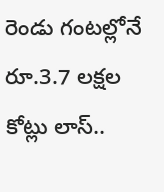రెండు గంటల్లోనే రూ.3.7 లక్షల కోట్లు లాస్..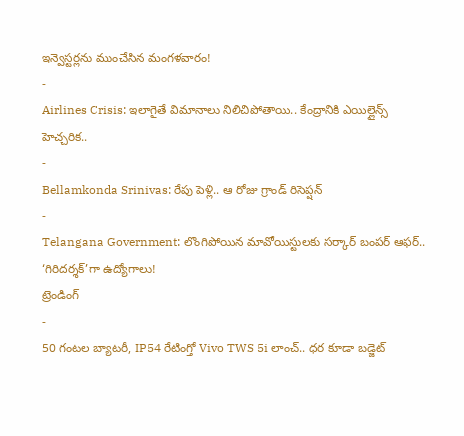ఇన్వెస్టర్లను ముంచేసిన మంగళవారం!
-
Airlines Crisis: ఇలాగైతే విమానాలు నిలిచిపోతాయి.. కేంద్రానికి ఎయిల్లైన్స్ హెచ్చరిక..
-
Bellamkonda Srinivas: రేపు పెళ్లి.. ఆ రోజు గ్రాండ్ రిసెప్షన్
-
Telangana Government: లొంగిపోయిన మావోయిస్టులకు సర్కార్ బంపర్ ఆఫర్.. ‘గిరిదర్శక్’గా ఉద్యోగాలు!
ట్రెండింగ్
-
50 గంటల బ్యాటరీ, IP54 రేటింగ్తో Vivo TWS 5i లాంచ్.. ధర కూడా బడ్జెట్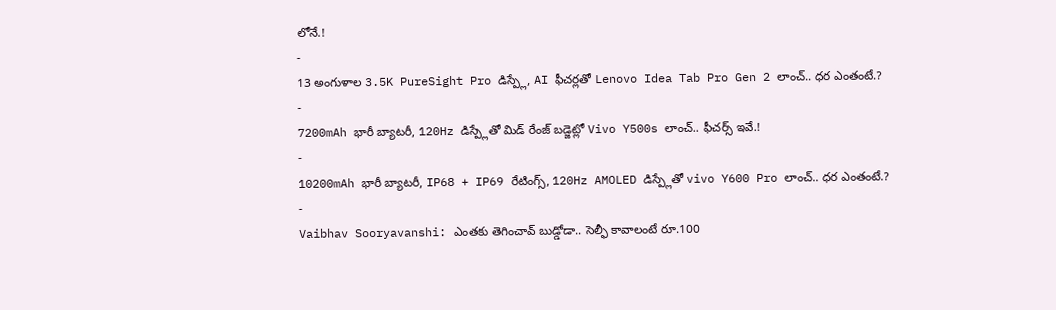లోనే.!
-
13 అంగుళాల 3.5K PureSight Pro డిస్ప్లే, AI ఫీచర్లతో Lenovo Idea Tab Pro Gen 2 లాంచ్.. ధర ఎంతంటే.?
-
7200mAh భారీ బ్యాటరీ, 120Hz డిస్ప్లేతో మిడ్ రేంజ్ బడ్జెట్లో Vivo Y500s లాంచ్.. ఫీచర్స్ ఇవే.!
-
10200mAh భారీ బ్యాటరీ, IP68 + IP69 రేటింగ్స్, 120Hz AMOLED డిస్ప్లేతో vivo Y600 Pro లాంచ్.. ధర ఎంతంటే.?
-
Vaibhav Sooryavanshi: ఎంతకు తెగించావ్ బుడ్డోడా.. సెల్ఫీ కావాలంటే రూ.100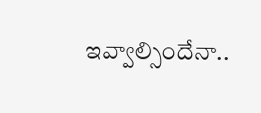ఇవ్వాల్సిందేనా..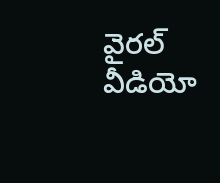వైరల్ వీడియో